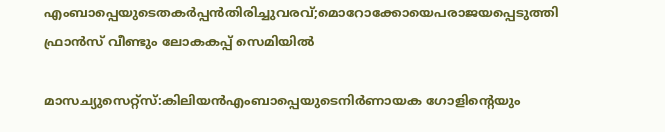എംബാപ്പെയുടെതകർപ്പൻതിരിച്ചുവരവ്;മൊറോക്കോയെപരാജയപ്പെടുത്തി ഫ്രാൻസ് വീണ്ടും ലോകകപ്പ് സെമിയിൽ

മാസച്യുസെറ്റ്സ്:കിലിയൻഎംബാപ്പെയുടെനിർണായക ഗോളിന്റെയും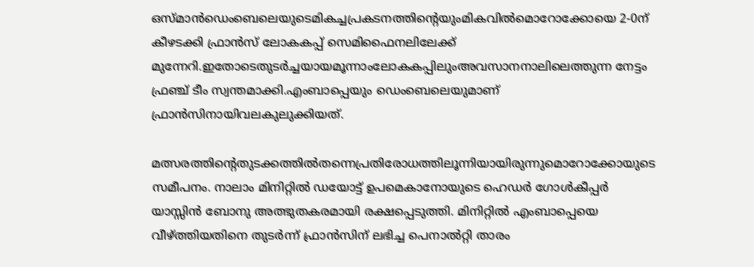ഒസ്മാൻഡെംബെലെയുടെമികച്ചപ്രകടനത്തിന്റെയുംമികവിൽമൊറോക്കോയെ 2-0ന് കീഴടക്കി ഫ്രാൻസ് ലോകകപ്പ് സെമിഫൈനലിലേക്ക് മുന്നേറി.ഇതോടെതുടർച്ചയായമൂന്നാംലോകകപ്പിലുംഅവസാനനാലിലെത്തുന്ന നേട്ടം ഫ്രഞ്ച് ടീം സ്വന്തമാക്കി.എംബാപ്പെയും ഡെംബെലെയുമാണ് ഫ്രാൻസിനായിവലകുലുക്കിയത്.

മത്സരത്തിന്റെതുടക്കത്തിൽതന്നെപ്രതിരോധത്തിലൂന്നിയായിരുന്നുമൊറോക്കോയുടെ സമീപനം. നാലാം മിനിറ്റിൽ ഡയോട്ട് ഉപമെകാനോയുടെ ഹെഡർ ഗോൾകീപ്പർ യാസ്സിൻ ബോനു അത്ഭുതകരമായി രക്ഷപ്പെടുത്തി. മിനിറ്റിൽ എംബാപ്പെയെ വീഴ്ത്തിയതിനെ തുടർന്ന് ഫ്രാൻസിന് ലഭിച്ച പെനാൽറ്റി താരം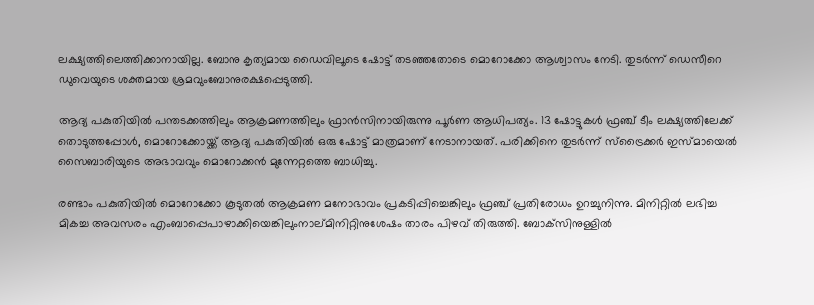ലക്ഷ്യത്തിലെത്തിക്കാനായില്ല. ബോനു കൃത്യമായ ഡൈവിലൂടെ ഷോട്ട് തടഞ്ഞതോടെ മൊറോക്കോ ആശ്വാസം നേടി. തുടർന്ന് ഡെസീറെ ഡുവെയുടെ ശക്തമായ ശ്രമവുംബോനുരക്ഷപ്പെടുത്തി.

ആദ്യ പകുതിയിൽ പന്തടക്കത്തിലും ആക്രമണത്തിലും ഫ്രാൻസിനായിരുന്നു പൂർണ ആധിപത്യം. 13 ഷോട്ടുകൾ ഫ്രഞ്ച് ടീം ലക്ഷ്യത്തിലേക്ക് തൊടുത്തപ്പോൾ, മൊറോക്കോയ്ക്ക് ആദ്യ പകുതിയിൽ ഒരു ഷോട്ട് മാത്രമാണ് നേടാനായത്. പരിക്കിനെ തുടർന്ന് സ്‌ട്രൈക്കർ ഇസ്മായെൽ സൈബാരിയുടെ അഭാവവും മൊറോക്കൻ മുന്നേറ്റത്തെ ബാധിച്ചു.

രണ്ടാം പകുതിയിൽ മൊറോക്കോ കൂടുതൽ ആക്രമണ മനോഭാവം പ്രകടിപ്പിച്ചെങ്കിലും ഫ്രഞ്ച് പ്രതിരോധം ഉറച്ചുനിന്നു. മിനിറ്റിൽ ലഭിച്ച മികച്ച അവസരം എംബാപ്പെപാഴാക്കിയെങ്കിലുംനാല്മിനിറ്റിനുശേഷം താരം പിഴവ് തിരുത്തി. ബോക്‌സിനുള്ളിൽ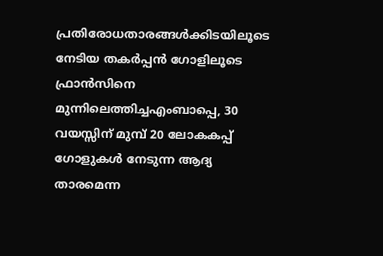പ്രതിരോധതാരങ്ങൾക്കിടയിലൂടെ നേടിയ തകർപ്പൻ ഗോളിലൂടെ ഫ്രാൻസിനെ മുന്നിലെത്തിച്ചഎംബാപ്പെ, 30 വയസ്സിന് മുമ്പ് 20 ലോകകപ്പ് ഗോളുകൾ നേടുന്ന ആദ്യ താരമെന്ന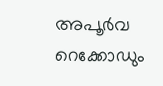അപൂർവ റെക്കോഡും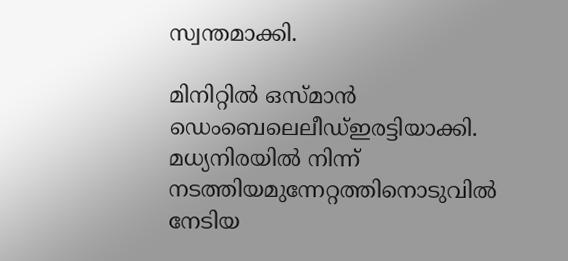സ്വന്തമാക്കി.

മിനിറ്റിൽ ഒസ്മാൻ ഡെംബെലെലീഡ്ഇരട്ടിയാക്കി. മധ്യനിരയിൽ നിന്ന് നടത്തിയമുന്നേറ്റത്തിനൊടുവിൽ നേടിയ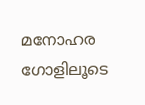മനോഹര ഗോളിലൂടെ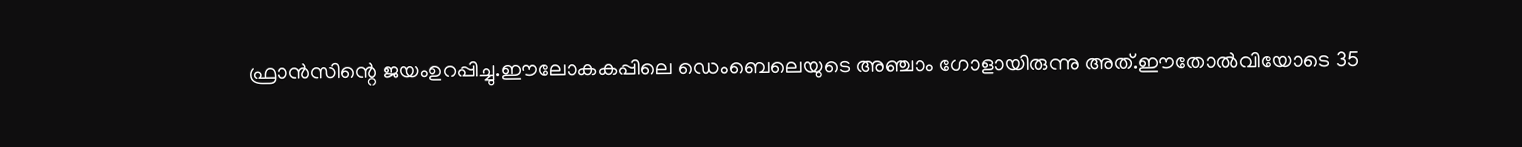ഫ്രാൻസിന്റെ ജയംഉറപ്പിച്ചു.ഈലോകകപ്പിലെ ഡെംബെലെയുടെ അഞ്ചാം ഗോളായിരുന്നു അത്.ഈതോൽവിയോടെ 35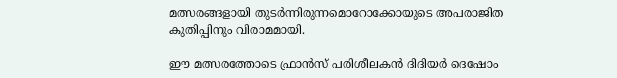മത്സരങ്ങളായി തുടർന്നിരുന്നമൊറോക്കോയുടെ അപരാജിത കുതിപ്പിനും വിരാമമായി.

ഈ മത്സരത്തോടെ ഫ്രാൻസ് പരിശീലകൻ ദിദിയർ ദെഷോം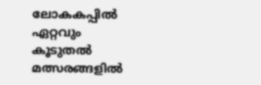ലോകകപ്പിൽ ഏറ്റവും കൂടുതൽ മത്സരങ്ങളിൽ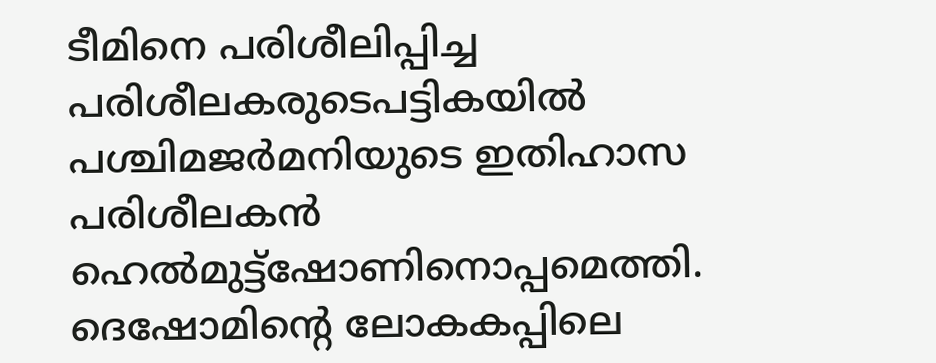ടീമിനെ പരിശീലിപ്പിച്ച പരിശീലകരുടെപട്ടികയിൽ പശ്ചിമജർമനിയുടെ ഇതിഹാസ പരിശീലകൻ ഹെൽമുട്ട്ഷോണിനൊപ്പമെത്തി. ദെഷോമിന്റെ ലോകകപ്പിലെ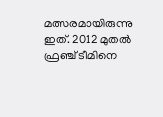മത്സരമായിരുന്നു ഇത്. 2012 മുതൽ ഫ്രഞ്ച് ടീമിനെ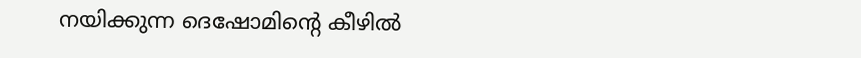നയിക്കുന്ന ദെഷോമിന്റെ കീഴിൽ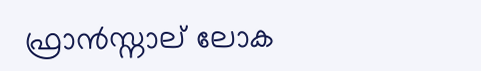ഫ്രാൻസ്നാല് ലോക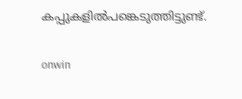കപ്പുകളിൽപങ്കെടുത്തിട്ടുണ്ട്.

onwin